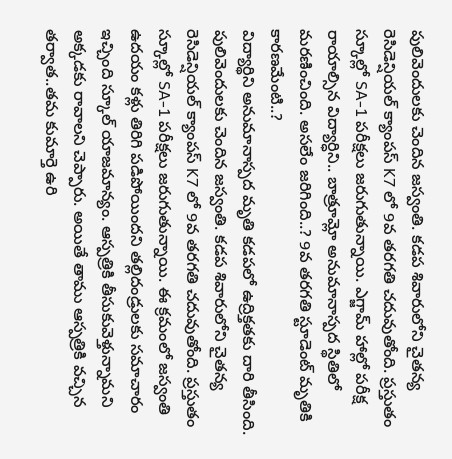పులివెందులకు చెందిన జస్వంతి. కడప శివారులోని చైతన్య రెసిడెన్షియల్ క్యాంపస్ K7 లో 9వ తరగతి చదువుతోంది. ప్రస్తుతం స్కూల్లో SA-1 పరీక్షలు జరుగుతున్నాయి. ఎగ్జామ్ హాల్లో పరీక్ష రాయాల్సిన విద్యార్ధిని.. బాత్రూమ్లో అనుమానాస్పద స్థితిలో మరణించింది. అసలేం జరిగింది..? 9వ తరగతి స్టూడెంట్ మృతికి కారణమేంటి..?
విద్యార్థిని అనుమానాస్పద మృతి కడపలో ఉద్రిక్తతకు దారి తీసింది. పులివెందులకు చెందిన జస్వంతి. కడప శివారులోని చైతన్య రెసిడెన్షియల్ క్యాంపస్ K7 లో 9వ తరగతి చదువుతోంది. ప్రస్తుతం స్కూల్లో SA-1 పరీక్షలు జరుగుతున్నాయి. ఈ క్రమంలో జస్వంతి ఉదయం కళ్లు తిరిగి పడిపోయిందని తల్లిదండ్రులకు సమాచారం ఇచ్చింది స్కూల్ యాజమాన్యం. ఆస్పత్రికి తీసుకువెళ్తున్నామని అక్కడకు రావాలని చెప్పారు. అయితే తాము ఆస్పత్రికి వచ్చిన తర్వాత..తమ కుమార్తె ఉరి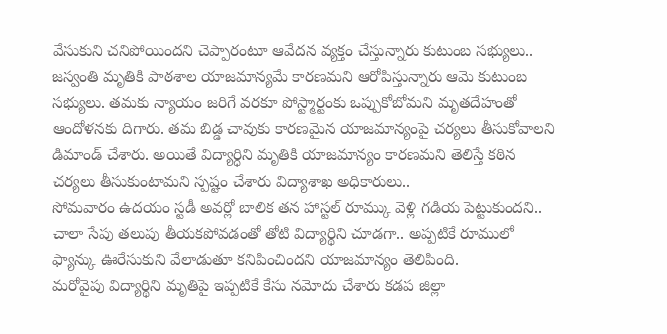వేసుకుని చనిపోయిందని చెప్పారంటూ ఆవేదన వ్యక్తం చేస్తున్నారు కుటుంబ సభ్యులు..
జస్వంతి మృతికి పాఠశాల యాజమాన్యమే కారణమని ఆరోపిస్తున్నారు ఆమె కుటుంబ సభ్యులు. తమకు న్యాయం జరిగే వరకూ పోస్ట్మార్టంకు ఒప్పుకోబోమని మృతదేహంతో ఆందోళనకు దిగారు. తమ బిడ్డ చావుకు కారణమైన యాజమాన్యంపై చర్యలు తీసుకోవాలని డిమాండ్ చేశారు. అయితే విద్యార్ధిని మృతికి యాజమాన్యం కారణమని తెలిస్తే కఠిన చర్యలు తీసుకుంటామని స్పష్టం చేశారు విద్యాశాఖ అధికారులు..
సోమవారం ఉదయం స్టడీ అవర్లో బాలిక తన హాస్టల్ రూమ్కు వెళ్లి గడియ పెట్టుకుందని.. చాలా సేపు తలుపు తీయకపోవడంతో తోటి విద్యార్థిని చూడగా.. అప్పటికే రూములో ఫ్యాన్కు ఊరేసుకుని వేలాడుతూ కనిపించిందని యాజమాన్యం తెలిపింది.
మరోవైపు విద్యార్థిని మృతిపై ఇప్పటికే కేసు నమోదు చేశారు కడప జిల్లా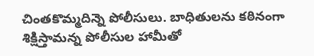చింతకొమ్మదిన్నె పోలీసులు. బాధితులను కఠినంగా శిక్షిస్తామన్న పోలీసుల హామీతో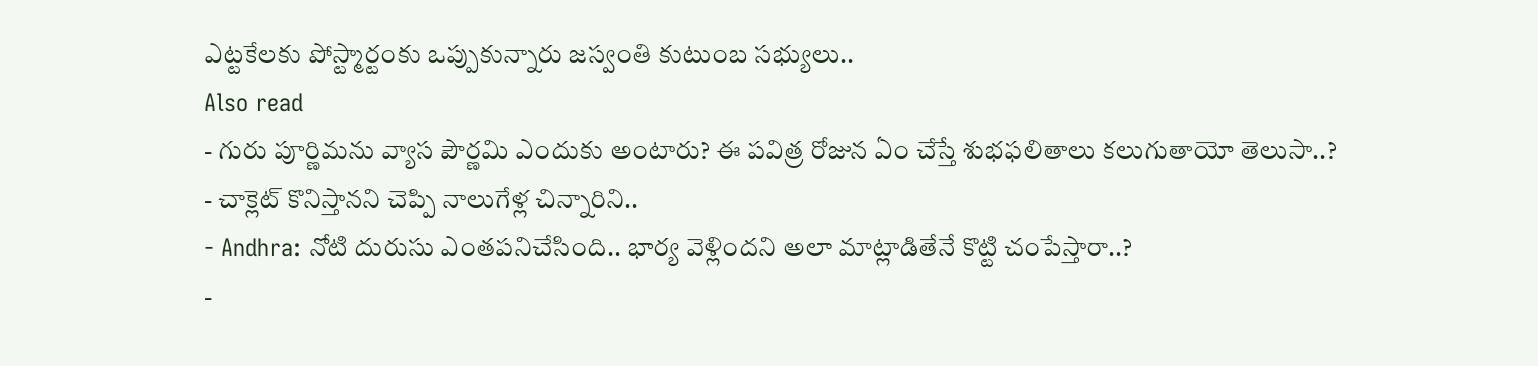ఎట్టకేలకు పోస్ట్మార్టంకు ఒప్పుకున్నారు జస్వంతి కుటుంబ సభ్యులు..
Also read
- గురు పూర్ణిమను వ్యాస పౌర్ణమి ఎందుకు అంటారు? ఈ పవిత్ర రోజున ఏం చేస్తే శుభఫలితాలు కలుగుతాయో తెలుసా..?
- చాక్లెట్ కొనిస్తానని చెప్పి నాలుగేళ్ల చిన్నారిని..
- Andhra: నోటి దురుసు ఎంతపనిచేసింది.. భార్య వెళ్లిందని అలా మాట్లాడితేనే కొట్టి చంపేస్తారా..?
-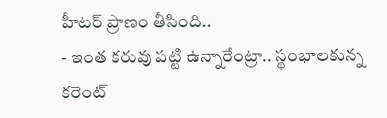హీటర్ ప్రాణం తీసింది..
- ఇంత కరువు పట్టి ఉన్నారేంట్రా.. స్థంభాలకున్న కరెంట్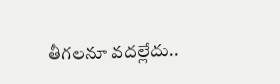తీగలనూ వదల్లేదు..